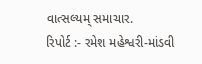વાત્સલ્યમ્ સમાચાર.
રિપોર્ટ :- રમેશ મહેશ્વરી-માંડવી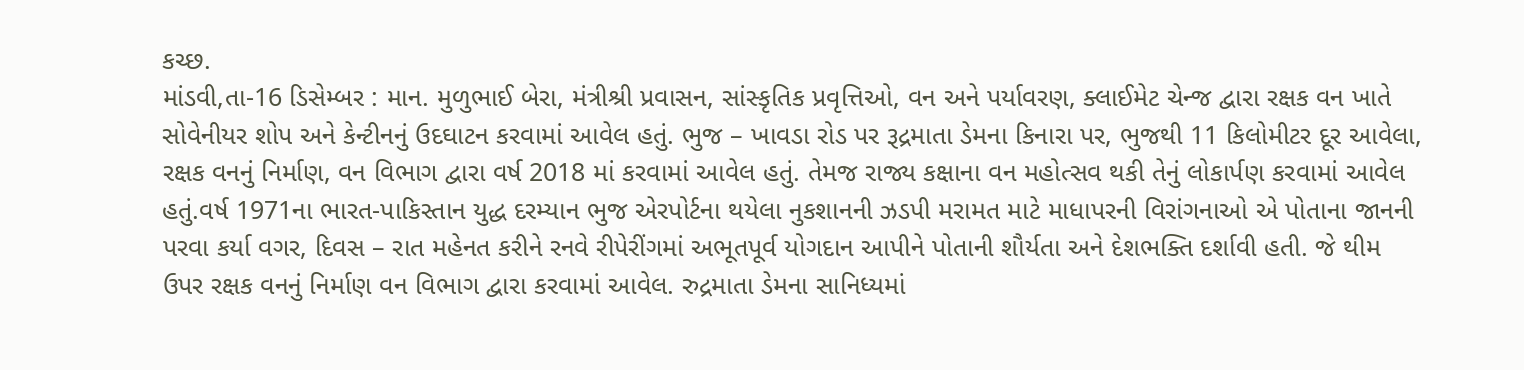કચ્છ.
માંડવી,તા-16 ડિસેમ્બર : માન. મુળુભાઈ બેરા, મંત્રીશ્રી પ્રવાસન, સાંસ્કૃતિક પ્રવૃત્તિઓ, વન અને પર્યાવરણ, ક્લાઈમેટ ચેન્જ દ્વારા રક્ષક વન ખાતે સોવેનીયર શોપ અને કેન્ટીનનું ઉદઘાટન કરવામાં આવેલ હતું. ભુજ – ખાવડા રોડ પર રૂદ્રમાતા ડેમના કિનારા પર, ભુજથી 11 કિલોમીટર દૂર આવેલા, રક્ષક વનનું નિર્માણ, વન વિભાગ દ્વારા વર્ષ 2018 માં કરવામાં આવેલ હતું. તેમજ રાજ્ય કક્ષાના વન મહોત્સવ થકી તેનું લોકાર્પણ કરવામાં આવેલ હતું.વર્ષ 1971ના ભારત-પાકિસ્તાન યુદ્ધ દરમ્યાન ભુજ એરપોર્ટના થયેલા નુકશાનની ઝડપી મરામત માટે માધાપરની વિરાંગનાઓ એ પોતાના જાનની પરવા કર્યા વગર, દિવસ – રાત મહેનત કરીને રનવે રીપેરીંગમાં અભૂતપૂર્વ યોગદાન આપીને પોતાની શૌર્યતા અને દેશભક્તિ દર્શાવી હતી. જે થીમ ઉપર રક્ષક વનનું નિર્માણ વન વિભાગ દ્વારા કરવામાં આવેલ. રુદ્રમાતા ડેમના સાનિધ્યમાં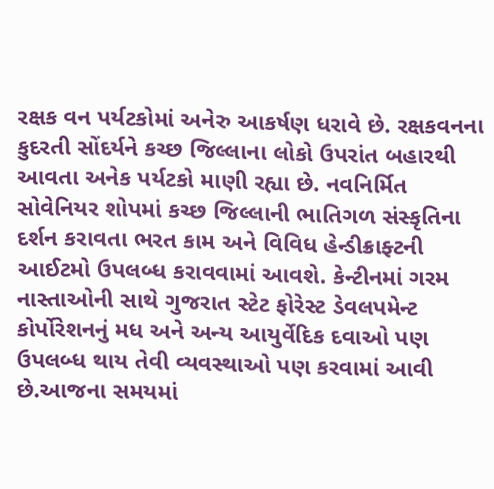રક્ષક વન પર્યટકોમાં અનેરુ આકર્ષણ ધરાવે છે. રક્ષકવનના કુદરતી સોંદર્યને કચ્છ જિલ્લાના લોકો ઉપરાંત બહારથી આવતા અનેક પર્યટકો માણી રહ્યા છે. નવનિર્મિત સોવેનિયર શોપમાં કચ્છ જિલ્લાની ભાતિગળ સંસ્કૃતિના દર્શન કરાવતા ભરત કામ અને વિવિધ હેન્ડીક્રાફ્ટની આઈટમો ઉપલબ્ધ કરાવવામાં આવશે. કેન્ટીનમાં ગરમ નાસ્તાઓની સાથે ગુજરાત સ્ટેટ ફોરેસ્ટ ડેવલપમેન્ટ કોર્પોરેશનનું મધ અને અન્ય આયુર્વેદિક દવાઓ પણ ઉપલબ્ધ થાય તેવી વ્યવસ્થાઓ પણ કરવામાં આવી છે.આજના સમયમાં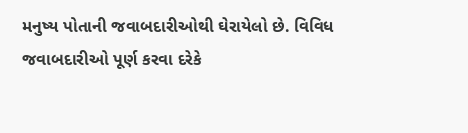મનુષ્ય પોતાની જવાબદારીઓથી ઘેરાયેલો છે. વિવિધ જવાબદારીઓ પૂર્ણ કરવા દરેકે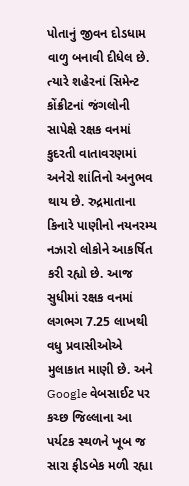પોતાનું જીવન દોડધામ વાળુ બનાવી દીધેલ છે. ત્યારે શહેરનાં સિમેન્ટ કોંક્રીટનાં જંગલોની સાપેક્ષે રક્ષક વનમાં કુદરતી વાતાવરણમાં અનેરો શાંતિનો અનુભવ થાય છે. રુદ્રમાતાના કિનારે પાણીનો નયનરમ્ય નઝારો લોકોને આકર્ષિત કરી રહ્યો છે. આજ સુધીમાં રક્ષક વનમાં લગભગ 7.25 લાખથી વધુ પ્રવાસીઓએ મુલાકાત માણી છે. અને Google વેબસાઈટ પર કચ્છ જિલ્લાના આ પર્યટક સ્થળને ખૂબ જ સારા ફીડબેક મળી રહ્યા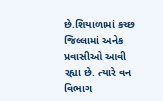છે.શિયાળામાં કચ્છ જિલ્લામાં અનેક પ્રવાસીઓ આવી રહ્યા છે. ત્યારે વન વિભાગ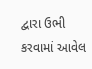દ્વારા ઉભી કરવામાં આવેલ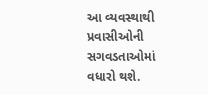આ વ્યવસ્થાથી પ્રવાસીઓની સગવડતાઓમાં વધારો થશે.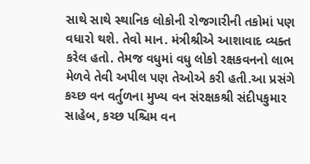સાથે સાથે સ્થાનિક લોકોની રોજગારીની તકોમાં પણ વધારો થશે. તેવો માન. મંત્રીશ્રીએ આશાવાદ વ્યક્ત કરેલ હતો. તેમજ વધુમાં વધુ લોકો રક્ષકવનનો લાભ મેળવે તેવી અપીલ પણ તેઓએ કરી હતી.આ પ્રસંગે કચ્છ વન વર્તુળના મુખ્ય વન સંરક્ષકશ્રી સંદીપકુમાર સાહેબ, કચ્છ પશ્ચિમ વન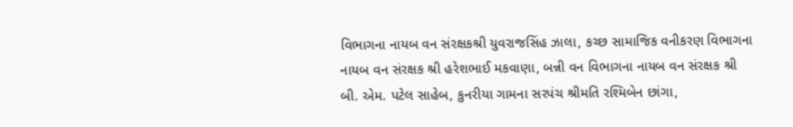વિભાગના નાયબ વન સંરક્ષકશ્રી યુવરાજસિંહ ઝાલા, કચ્છ સામાજિક વનીકરણ વિભાગના નાયબ વન સંરક્ષક શ્રી હરેશભાઈ મકવાણા, બન્ની વન વિભાગના નાયબ વન સંરક્ષક શ્રી બી. એમ. પટેલ સાહેબ, કુનરીયા ગામના સરપંચ શ્રીમતિ રશ્મિબેન છાંગા,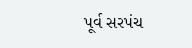પૂર્વ સરપંચ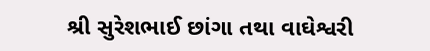શ્રી સુરેશભાઈ છાંગા તથા વાઘેશ્વરી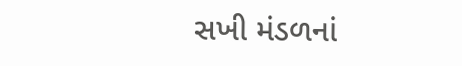સખી મંડળનાં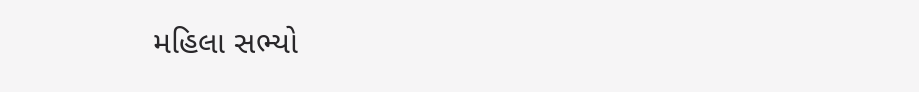મહિલા સભ્યો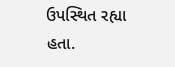ઉપસ્થિત રહ્યા હતા.